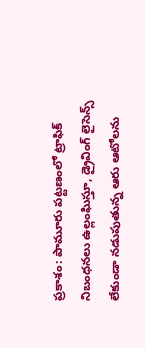ప్రకాశం: పామూరు పట్టణంలో ట్రాఫిక్ నిబంధనలు ఉల్లంఘిస్తూ, డ్రైవింగ్ లైసెన్స్ లేకుండా నడుపుతున్న ఆరు ఆటోలను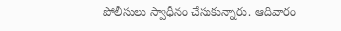పోలీసులు స్వాధీనం చేసుకున్నారు. ఆదివారం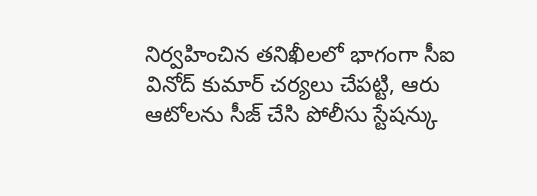నిర్వహించిన తనిఖీలలో భాగంగా సీఐ వినోద్ కుమార్ చర్యలు చేపట్టి, ఆరు ఆటోలను సీజ్ చేసి పోలీసు స్టేషన్కు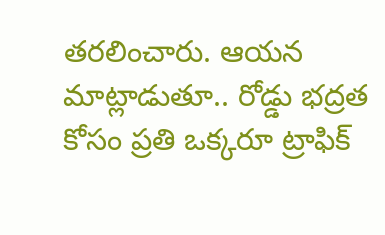తరలించారు. ఆయన మాట్లాడుతూ.. రోడ్డు భద్రత కోసం ప్రతి ఒక్కరూ ట్రాఫిక్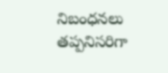నిబంధనలు తప్పనిసరిగా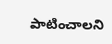పాటించాలని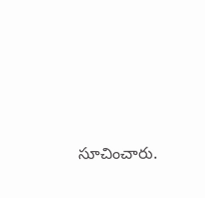సూచించారు.